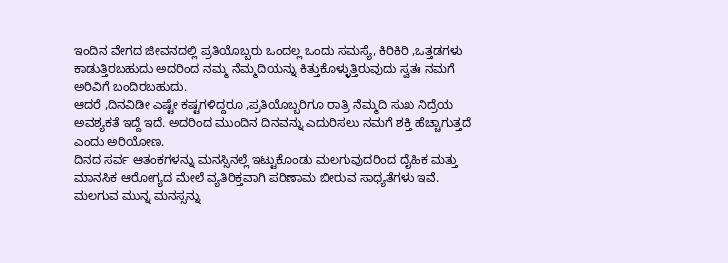ಇಂದಿನ ವೇಗದ ಜೀವನದಲ್ಲಿ ಪ್ರತಿಯೊಬ್ಬರು ಒಂದಲ್ಲ ಒಂದು ಸಮಸ್ಯೆ, ಕಿರಿಕಿರಿ ,ಒತ್ತಡಗಳು ಕಾಡುತ್ತಿರಬಹುದು ಅದರಿಂದ ನಮ್ಮ ನೆಮ್ಮದಿಯನ್ನು ಕಿತ್ತುಕೊಳ್ಳುತ್ತಿರುವುದು ಸ್ವತಃ ನಮಗೆ ಅರಿವಿಗೆ ಬಂದಿರಬಹುದು.
ಆದರೆ ,ದಿನವಿಡೀ ಎಷ್ಟೇ ಕಷ್ಟಗಳಿದ್ದರೂ ,ಪ್ರತಿಯೊಬ್ಬರಿಗೂ ರಾತ್ರಿ ನೆಮ್ಮದಿ ಸುಖ ನಿದ್ರೆಯ ಅವಶ್ಯಕತೆ ಇದ್ದೆ ಇದೆ. ಅದರಿಂದ ಮುಂದಿನ ದಿನವನ್ನು ಎದುರಿಸಲು ನಮಗೆ ಶಕ್ತಿ ಹೆಚ್ಚಾಗುತ್ತದೆ ಎಂದು ಅರಿಯೋಣ.
ದಿನದ ಸರ್ವ ಆತಂಕಗಳನ್ನು ಮನಸ್ಸಿನಲ್ಲೆ ಇಟ್ಟುಕೊಂಡು ಮಲಗುವುದರಿಂದ ದೈಹಿಕ ಮತ್ತು ಮಾನಸಿಕ ಆರೋಗ್ಯದ ಮೇಲೆ ವ್ಯತಿರಿಕ್ತವಾಗಿ ಪರಿಣಾಮ ಬೀರುವ ಸಾಧ್ಯತೆಗಳು ಇವೆ. ಮಲಗುವ ಮುನ್ನ ಮನಸ್ಸನ್ನು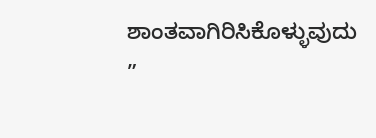ಶಾಂತವಾಗಿರಿಸಿಕೊಳ್ಳುವುದು ”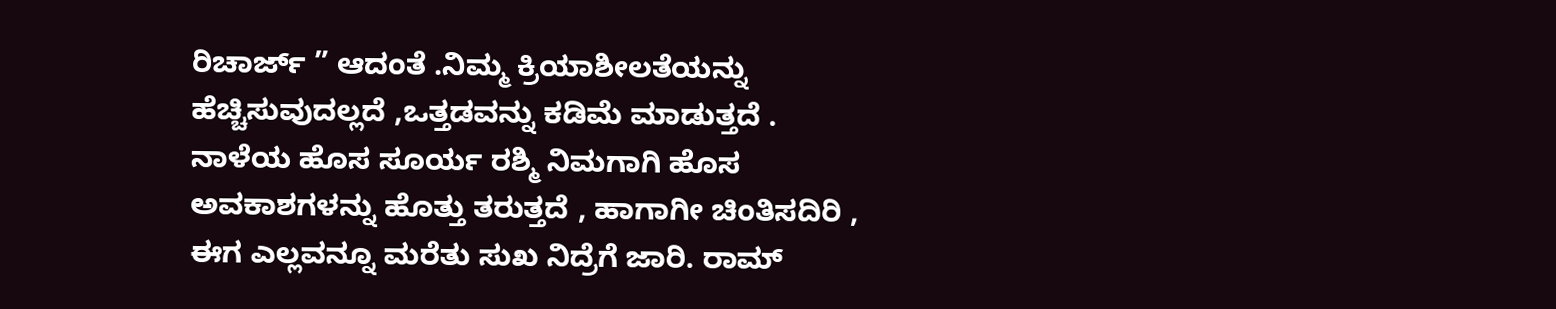ರಿಚಾರ್ಜ್ ” ಆದಂತೆ .ನಿಮ್ಮ ಕ್ರಿಯಾಶೀಲತೆಯನ್ನು ಹೆಚ್ಚಿಸುವುದಲ್ಲದೆ ,ಒತ್ತಡವನ್ನು ಕಡಿಮೆ ಮಾಡುತ್ತದೆ .
ನಾಳೆಯ ಹೊಸ ಸೂರ್ಯ ರಶ್ಮಿ ನಿಮಗಾಗಿ ಹೊಸ ಅವಕಾಶಗಳನ್ನು ಹೊತ್ತು ತರುತ್ತದೆ , ಹಾಗಾಗೀ ಚಿಂತಿಸದಿರಿ , ಈಗ ಎಲ್ಲವನ್ನೂ ಮರೆತು ಸುಖ ನಿದ್ರೆಗೆ ಜಾರಿ. ರಾಮ್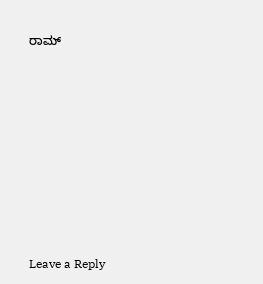ರಾಮ್








Leave a Reply